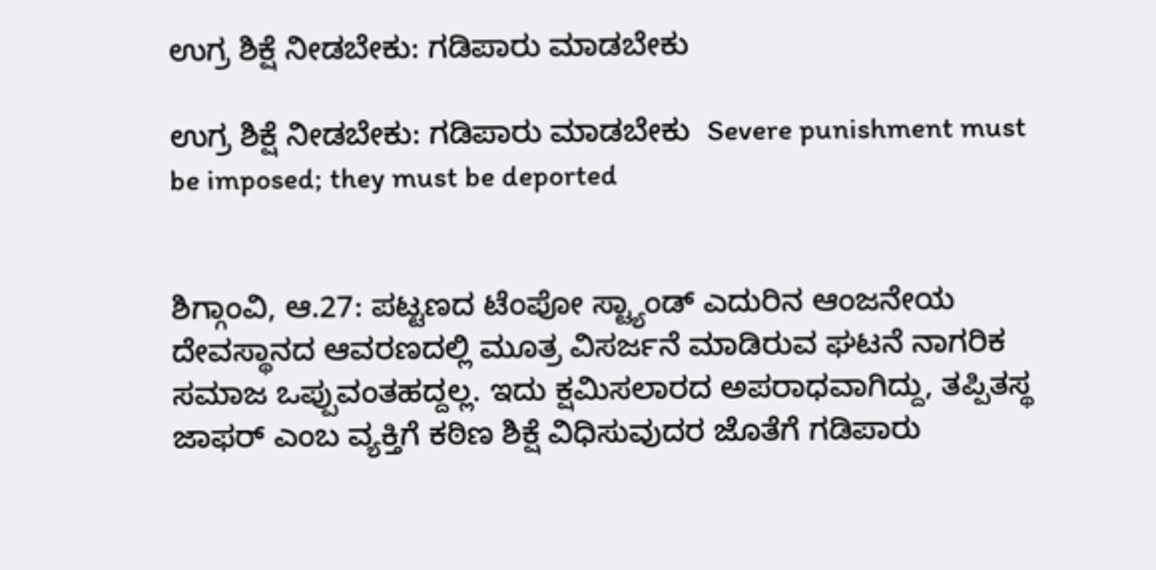ಉಗ್ರ ಶಿಕ್ಷೆ ನೀಡಬೇಕು: ಗಡಿಪಾರು ಮಾಡಬೇಕು

ಉಗ್ರ ಶಿಕ್ಷೆ ನೀಡಬೇಕು: ಗಡಿಪಾರು ಮಾಡಬೇಕು  Severe punishment must be imposed; they must be deported


ಶಿಗ್ಗಾಂವಿ, ಆ.27: ಪಟ್ಟಣದ ಟೆಂಪೋ ಸ್ಟ್ಯಾಂಡ್ ಎದುರಿನ ಆಂಜನೇಯ ದೇವಸ್ಥಾನದ ಆವರಣದಲ್ಲಿ ಮೂತ್ರ ವಿಸರ್ಜನೆ ಮಾಡಿರುವ ಘಟನೆ ನಾಗರಿಕ ಸಮಾಜ ಒಪ್ಪುವಂತಹದ್ದಲ್ಲ. ಇದು ಕ್ಷಮಿಸಲಾರದ ಅಪರಾಧವಾಗಿದ್ದು, ತಪ್ಪಿತಸ್ಥ ಜಾಫರ್ ಎಂಬ ವ್ಯಕ್ತಿಗೆ ಕಠಿಣ ಶಿಕ್ಷೆ ವಿಧಿಸುವುದರ ಜೊತೆಗೆ ಗಡಿಪಾರು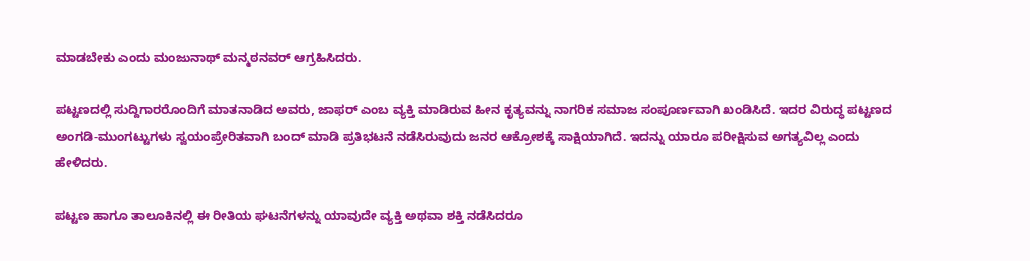ಮಾಡಬೇಕು ಎಂದು ಮಂಜುನಾಥ್ ಮನ್ಮಠನವರ್ ಆಗ್ರಹಿಸಿದರು.

ಪಟ್ಟಣದಲ್ಲಿ ಸುದ್ದಿಗಾರರೊಂದಿಗೆ ಮಾತನಾಡಿದ ಅವರು, ಜಾಫರ್ ಎಂಬ ವ್ಯಕ್ತಿ ಮಾಡಿರುವ ಹೀನ ಕೃತ್ಯವನ್ನು ನಾಗರಿಕ ಸಮಾಜ ಸಂಪೂರ್ಣವಾಗಿ ಖಂಡಿಸಿದೆ. ಇದರ ವಿರುದ್ಧ ಪಟ್ಟಣದ ಅಂಗಡಿ-ಮುಂಗಟ್ಟುಗಳು ಸ್ವಯಂಪ್ರೇರಿತವಾಗಿ ಬಂದ್ ಮಾಡಿ ಪ್ರತಿಭಟನೆ ನಡೆಸಿರುವುದು ಜನರ ಆಕ್ರೋಶಕ್ಕೆ ಸಾಕ್ಷಿಯಾಗಿದೆ. ಇದನ್ನು ಯಾರೂ ಪರೀಕ್ಷಿಸುವ ಅಗತ್ಯವಿಲ್ಲ ಎಂದು ಹೇಳಿದರು.

ಪಟ್ಟಣ ಹಾಗೂ ತಾಲೂಕಿನಲ್ಲಿ ಈ ರೀತಿಯ ಘಟನೆಗಳನ್ನು ಯಾವುದೇ ವ್ಯಕ್ತಿ ಅಥವಾ ಶಕ್ತಿ ನಡೆಸಿದರೂ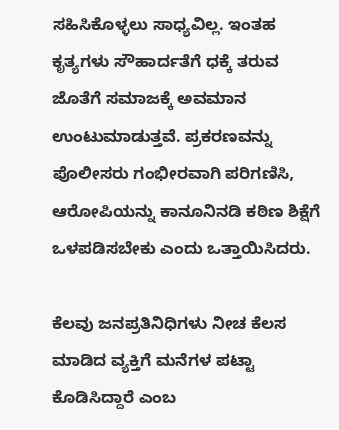ಸಹಿಸಿಕೊಳ್ಳಲು ಸಾಧ್ಯವಿಲ್ಲ. ಇಂತಹ ಕೃತ್ಯಗಳು ಸೌಹಾರ್ದತೆಗೆ ಧಕ್ಕೆ ತರುವ ಜೊತೆಗೆ ಸಮಾಜಕ್ಕೆ ಅವಮಾನ ಉಂಟುಮಾಡುತ್ತವೆ. ಪ್ರಕರಣವನ್ನು ಪೊಲೀಸರು ಗಂಭೀರವಾಗಿ ಪರಿಗಣಿಸಿ, ಆರೋಪಿಯನ್ನು ಕಾನೂನಿನಡಿ ಕಠಿಣ ಶಿಕ್ಷೆಗೆ ಒಳಪಡಿಸಬೇಕು ಎಂದು ಒತ್ತಾಯಿಸಿದರು.

ಕೆಲವು ಜನಪ್ರತಿನಿಧಿಗಳು ನೀಚ ಕೆಲಸ ಮಾಡಿದ ವ್ಯಕ್ತಿಗೆ ಮನೆಗಳ ಪಟ್ಟಾ ಕೊಡಿಸಿದ್ದಾರೆ ಎಂಬ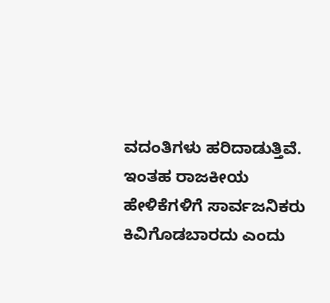ವದಂತಿಗಳು ಹರಿದಾಡುತ್ತಿವೆ. ಇಂತಹ ರಾಜಕೀಯ ಹೇಳಿಕೆಗಳಿಗೆ ಸಾರ್ವಜನಿಕರು ಕಿವಿಗೊಡಬಾರದು ಎಂದು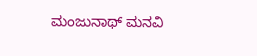ಮಂಜುನಾಥ್ ಮನವಿ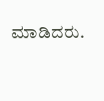ಮಾಡಿದರು.